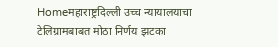Homeमहाराष्ट्रदिल्ली उच्च न्यायालयाचा टेलिग्रामबाबत मोठा निर्णय झटका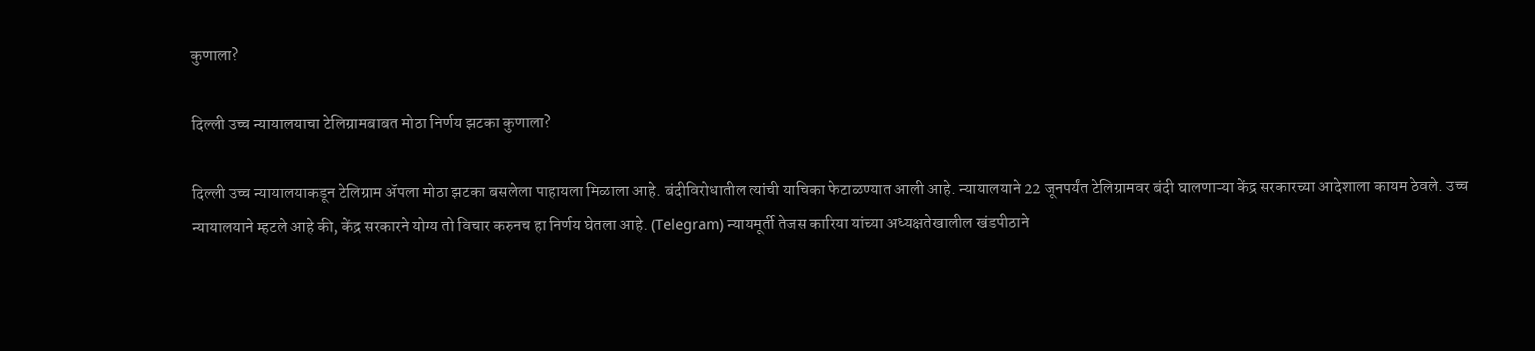कुणाला?

दिल्ली उच्च न्यायालयाचा टेलिग्रामबाबत मोठा निर्णय झटका कुणाला?

दिल्ली उच्च न्यायालयाकडून टेलिग्राम ॲपला मोठा झटका बसलेला पाहायला मिळाला आहे. बंदीविरोधातील त्यांची याचिका फेटाळण्यात आली आहे. न्यायालयाने 22 जूनपर्यंत टेलिग्रामवर बंदी घालणाऱ्या केंद्र सरकारच्या आदेशाला कायम ठेवले. उच्च न्यायालयाने म्हटले आहे की, केंद्र सरकारने योग्य तो विचार करुनच हा निर्णय घेतला आहे. (Telegram) न्यायमूर्ती तेजस कारिया यांच्या अध्यक्षतेखालील खंडपीठाने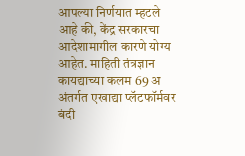आपल्या निर्णयात म्हटले आहे की, केंद्र सरकारचा आदेशामागील कारणे योग्य आहेत. माहिती तंत्रज्ञान कायद्याच्या कलम 69 अ अंतर्गत एखाद्या प्लॅटफॉर्मवर बंदी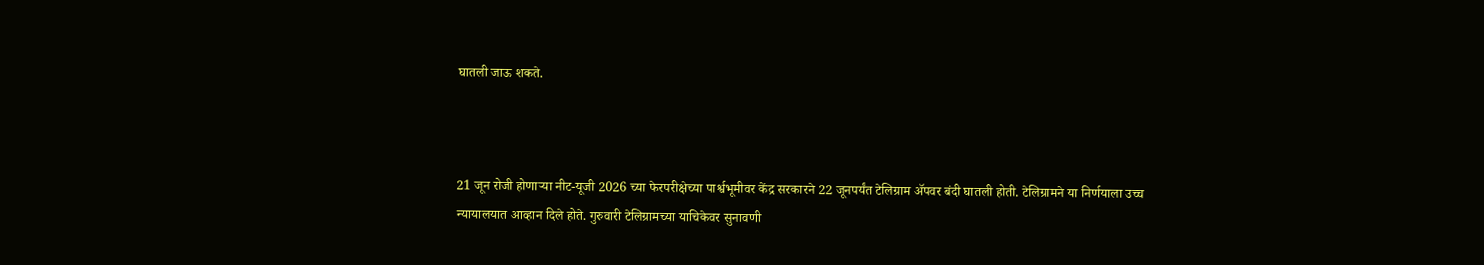घातली जाऊ शकते.



21 जून रोजी होणाऱ्या नीट-यूजी 2026 च्या फेरपरीक्षेच्या पार्श्वभूमीवर केंद्र सरकारने 22 जूनपर्यंत टेलिग्राम ॲपवर बंदी घातली होती. टेलिग्रामने या निर्णयाला उच्च न्यायालयात आव्हान दिले होते. गुरुवारी टेलिग्रामच्या याचिकेवर सुनावणी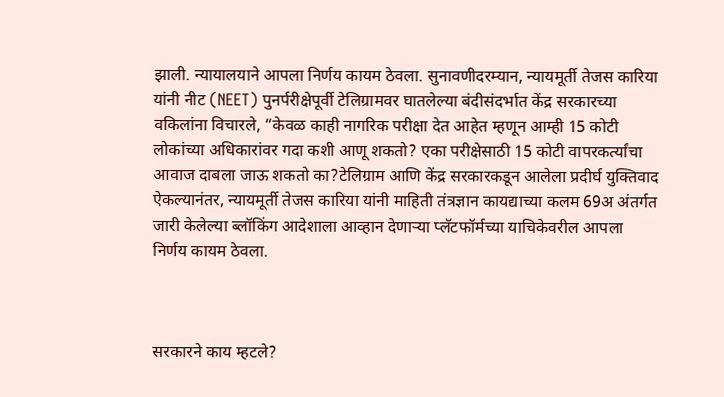झाली. न्यायालयाने आपला निर्णय कायम ठेवला. सुनावणीदरम्यान, न्यायमूर्ती तेजस कारिया यांनी नीट (NEET) पुनर्परीक्षेपूर्वी टेलिग्रामवर घातलेल्या बंदीसंदर्भात केंद्र सरकारच्या वकिलांना विचारले, “केवळ काही नागरिक परीक्षा देत आहेत म्हणून आम्ही 15 कोटी लोकांच्या अधिकारांवर गदा कशी आणू शकतो? एका परीक्षेसाठी 15 कोटी वापरकर्त्यांचा आवाज दाबला जाऊ शकतो का?टेलिग्राम आणि केंद्र सरकारकडून आलेला प्रदीर्घ युक्तिवाद ऐकल्यानंतर, न्यायमूर्ती तेजस कारिया यांनी माहिती तंत्रज्ञान कायद्याच्या कलम 69अ अंतर्गत जारी केलेल्या ब्लॉकिंग आदेशाला आव्हान देणाऱ्या प्लॅटफॉर्मच्या याचिकेवरील आपला निर्णय कायम ठेवला.



सरकारने काय म्हटले?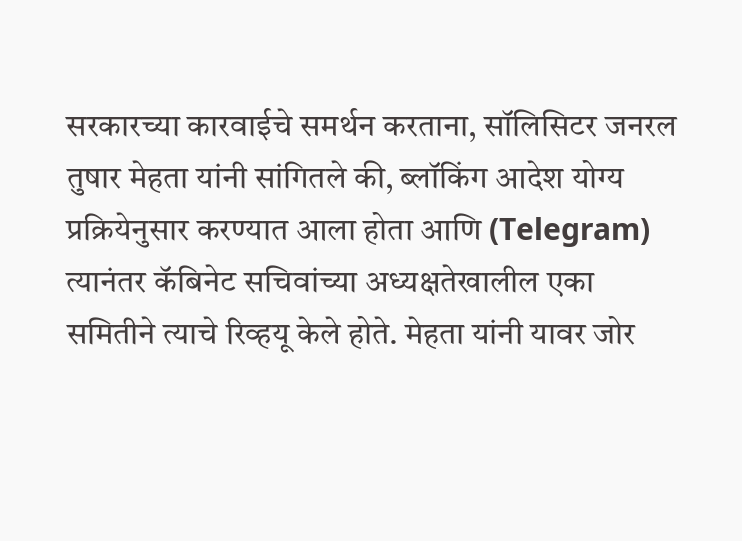सरकारच्या कारवाईचे समर्थन करताना, सॉलिसिटर जनरल तुषार मेहता यांनी सांगितले की, ब्लॉकिंग आदेश योग्य प्रक्रियेनुसार करण्यात आला होता आणि (Telegram) त्यानंतर कॅबिनेट सचिवांच्या अध्यक्षतेखालील एका समितीने त्याचे रिव्हयू केले होते. मेहता यांनी यावर जोर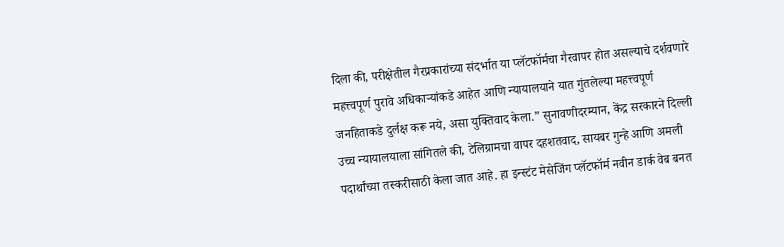दिला की, परीक्षेतील गैरप्रकारांच्या संदर्भात या प्लॅटफॉर्मचा गैरवापर होत असल्याचे दर्शवणारे महत्त्वपूर्ण पुरावे अधिकाऱ्यांकडे आहेत आणि न्यायालयाने यात गुंतलेल्या महत्त्वपूर्ण जनहिताकडे दुर्लक्ष करू नये, असा युक्तिवाद केला.” सुनावणीदरम्यान, केंद्र सरकारने दिल्ली उच्च न्यायालयाला सांगितले की, टेलिग्रामचा वापर दहशतवाद, सायबर गुन्हे आणि अमली पदार्थांच्या तस्करीसाठी केला जात आहे. हा इन्स्टंट मेसेजिंग प्लॅटफॉर्म नवीन डार्क वेब बनत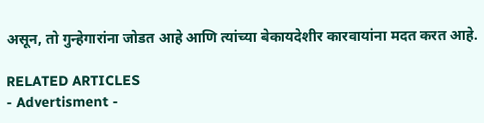असून, तो गुन्हेगारांना जोडत आहे आणि त्यांच्या बेकायदेशीर कारवायांना मदत करत आहे.

RELATED ARTICLES
- Advertisment -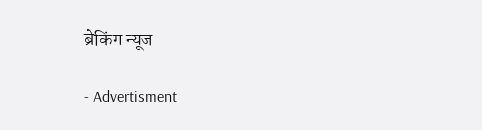ब्रेकिंग न्यूज

- Advertisment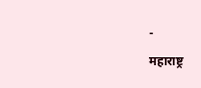-

महाराष्ट्र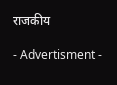राजकीय

- Advertisment -